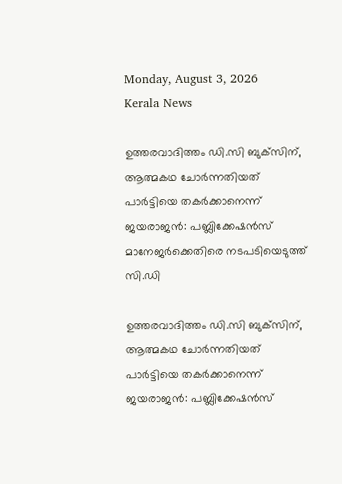Monday, August 3, 2026
Kerala News

ഉത്തരവാദിത്തം ഡി.സി ബുക്‌സിന്, ആത്മകഥ ചോര്‍ന്നതിയത് പാര്‍ട്ടിയെ തകര്‍ക്കാനെന്ന് ജയരാജന്‍: പബ്ലിക്കേഷന്‍സ് മാനേജര്‍ക്കെതിരെ നടപടിയെടുത്ത് സി.ഡി

ഉത്തരവാദിത്തം ഡി.സി ബുക്‌സിന്, ആത്മകഥ ചോര്‍ന്നതിയത് പാര്‍ട്ടിയെ തകര്‍ക്കാനെന്ന് ജയരാജന്‍: പബ്ലിക്കേഷന്‍സ്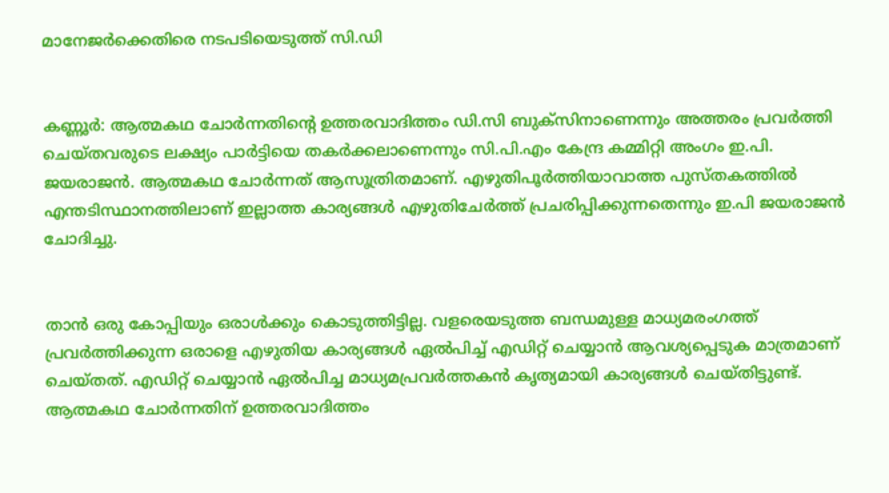മാനേജര്‍ക്കെതിരെ നടപടിയെടുത്ത് സി.ഡി


കണ്ണൂര്‍: ആത്മകഥ ചോര്‍ന്നതിന്റെ ഉത്തരവാദിത്തം ഡി.സി ബുക്‌സിനാണെന്നും അത്തരം പ്രവര്‍ത്തി ചെയ്തവരുടെ ലക്ഷ്യം പാര്‍ട്ടിയെ തകര്‍ക്കലാണെന്നും സി.പി.എം കേന്ദ്ര കമ്മിറ്റി അംഗം ഇ.പി. ജയരാജന്‍. ആത്മകഥ ചോര്‍ന്നത് ആസൂത്രിതമാണ്. എഴുതിപൂര്‍ത്തിയാവാത്ത പുസ്തകത്തില്‍ എന്തടിസ്ഥാനത്തിലാണ് ഇല്ലാത്ത കാര്യങ്ങള്‍ എഴുതിചേര്‍ത്ത് പ്രചരിപ്പിക്കുന്നതെന്നും ഇ.പി ജയരാജന്‍ ചോദിച്ചു.


താന്‍ ഒരു കോപ്പിയും ഒരാള്‍ക്കും കൊടുത്തിട്ടില്ല. വളരെയടുത്ത ബന്ധമുള്ള മാധ്യമരംഗത്ത് പ്രവര്‍ത്തിക്കുന്ന ഒരാളെ എഴുതിയ കാര്യങ്ങള്‍ ഏല്‍പിച്ച് എഡിറ്റ് ചെയ്യാന്‍ ആവശ്യപ്പെടുക മാത്രമാണ് ചെയ്തത്. എഡിറ്റ് ചെയ്യാന്‍ ഏല്‍പിച്ച മാധ്യമപ്രവര്‍ത്തകന്‍ കൃത്യമായി കാര്യങ്ങള്‍ ചെയ്തിട്ടുണ്ട്. ആത്മകഥ ചോര്‍ന്നതിന് ഉത്തരവാദിത്തം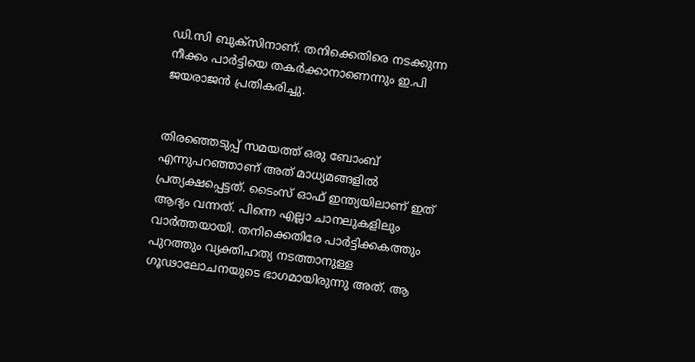ഡി.സി ബുക്‌സിനാണ്. തനിക്കെതിരെ നടക്കുന്ന നീക്കം പാര്‍ട്ടിയെ തകര്‍ക്കാനാണെന്നും ഇ.പി ജയരാജന്‍ പ്രതികരിച്ചു.


തിരഞ്ഞെടുപ്പ് സമയത്ത് ഒരു ബോംബ് എന്നുപറഞ്ഞാണ് അത് മാധ്യമങ്ങളില്‍ പ്രത്യക്ഷപ്പെട്ടത്. ടൈംസ് ഓഫ് ഇന്ത്യയിലാണ് ഇത് ആദ്യം വന്നത്. പിന്നെ എല്ലാ ചാനലുകളിലും വാര്‍ത്തയായി. തനിക്കെതിരേ പാര്‍ട്ടിക്കകത്തും പുറത്തും വ്യക്തിഹത്യ നടത്താനുള്ള ഗൂഢാലോചനയുടെ ഭാഗമായിരുന്നു അത്. ആ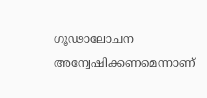ഗൂഢാലോചന അന്വേഷിക്കണമെന്നാണ്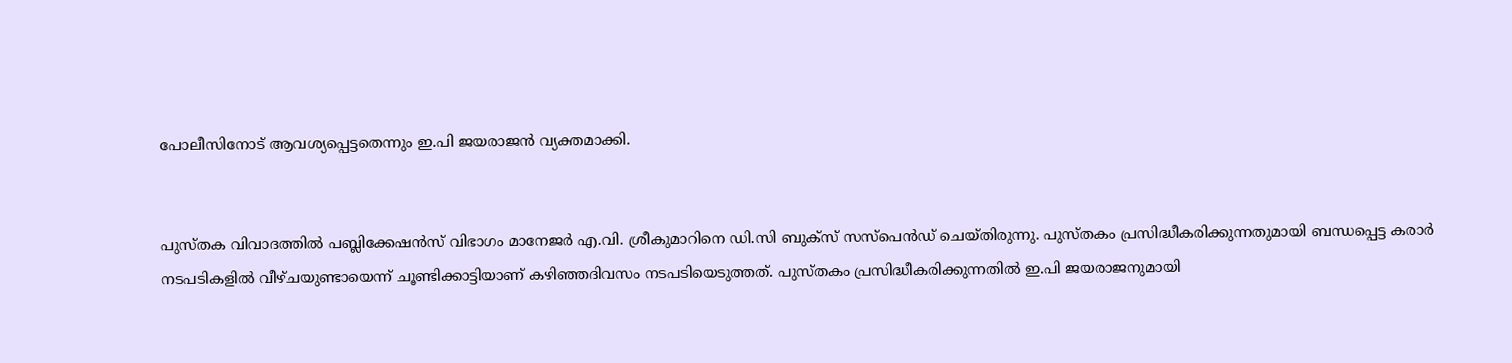പോലീസിനോട് ആവശ്യപ്പെട്ടതെന്നും ഇ.പി ജയരാജന്‍ വ്യക്തമാക്കി.


പുസ്തക വിവാദത്തില്‍ പബ്ലിക്കേഷന്‍സ് വിഭാഗം മാനേജര്‍ എ.വി. ശ്രീകുമാറിനെ ഡി.സി ബുക്‌സ് സസ്‌പെന്‍ഡ് ചെയ്തിരുന്നു. പുസ്തകം പ്രസിദ്ധീകരിക്കുന്നതുമായി ബന്ധപ്പെട്ട കരാര്‍ നടപടികളില്‍ വീഴ്ചയുണ്ടായെന്ന് ചൂണ്ടിക്കാട്ടിയാണ് കഴിഞ്ഞദിവസം നടപടിയെടുത്തത്. പുസ്തകം പ്രസിദ്ധീകരിക്കുന്നതില്‍ ഇ.പി ജയരാജനുമായി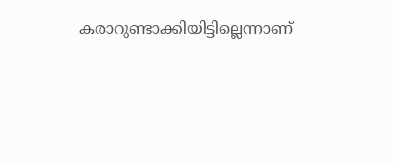കരാറുണ്ടാക്കിയിട്ടില്ലെന്നാണ്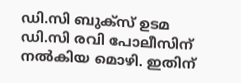ഡി.സി ബുക്‌സ് ഉടമ ഡി.സി രവി പോലീസിന് നല്‍കിയ മൊഴി. ഇതിന്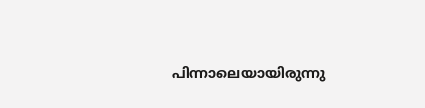പിന്നാലെയായിരുന്നു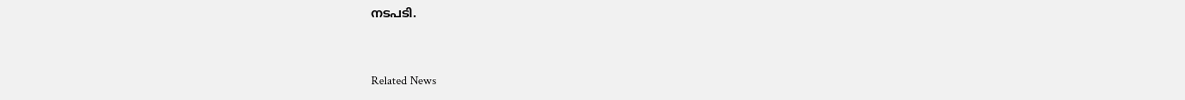നടപടി.


Related News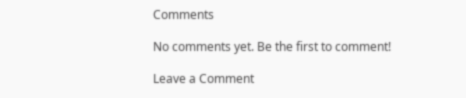Comments

No comments yet. Be the first to comment!

Leave a Comment